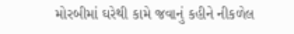મોરબીમાં ઘરેથી કામે જવાનું કહીને નીકળેલ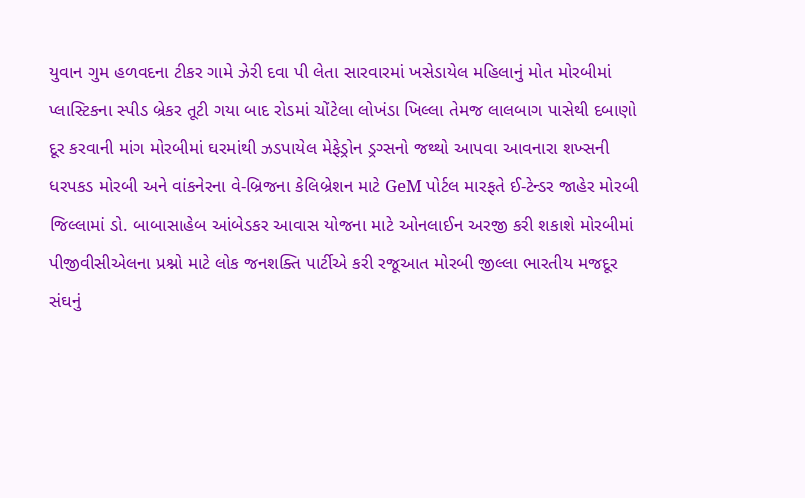યુવાન ગુમ હળવદના ટીકર ગામે ઝેરી દવા પી લેતા સારવારમાં ખસેડાયેલ મહિલાનું મોત મોરબીમાં પ્લાસ્ટિકના સ્પીડ બ્રેકર તૂટી ગયા બાદ રોડમાં ચોંટેલા લોખંડા ખિલ્લા તેમજ લાલબાગ પાસેથી દબાણો દૂર કરવાની માંગ મોરબીમાં ઘરમાંથી ઝડપાયેલ મેફેડ્રોન ડ્રગ્સનો જથ્થો આપવા આવનારા શખ્સની ધરપકડ મોરબી અને વાંકનેરના વે-બ્રિજના કેલિબ્રેશન માટે GeM પોર્ટલ મારફતે ઈ-ટેન્ડર જાહેર મોરબી જિલ્લામાં ડો. બાબાસાહેબ આંબેડકર આવાસ યોજના માટે ઓનલાઈન અરજી કરી શકાશે મોરબીમાં પીજીવીસીએલના પ્રશ્નો માટે લોક જનશક્તિ પાર્ટીએ કરી રજૂઆત મોરબી જીલ્લા ભારતીય મજદૂર સંઘનું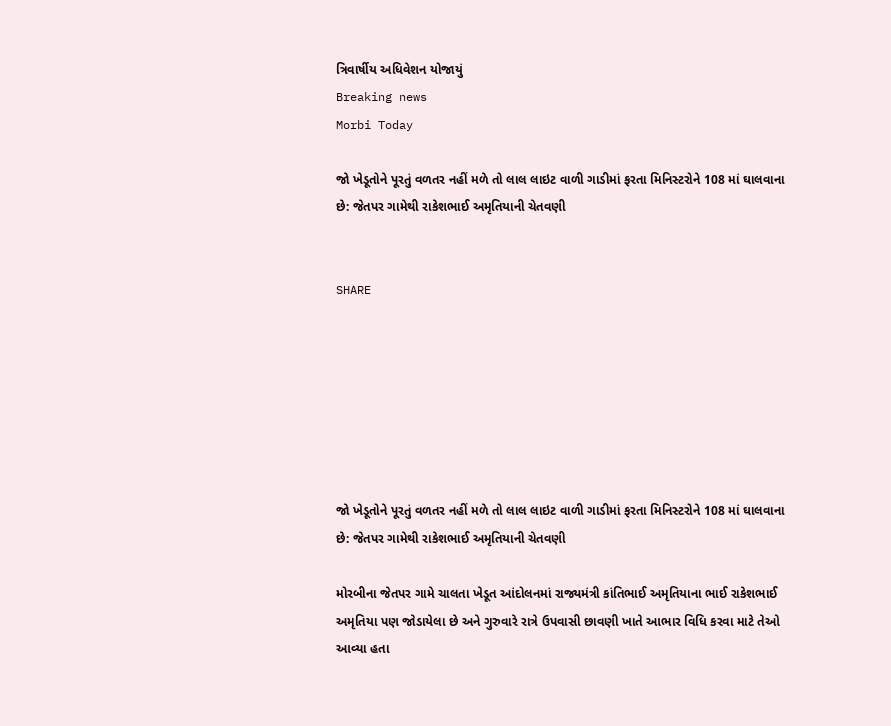ત્રિવાર્ષીય અધિવેશન યોજાયું
Breaking news
Morbi Today

જો ખેડૂતોને પૂરતું વળતર નહીં મળે તો લાલ લાઇટ વાળી ગાડીમાં ફરતા મિનિસ્ટરોને 108 માં ઘાલવાના છે: જેતપર ગામેથી રાકેશભાઈ અમૃતિયાની ચેતવણી


SHARE







જો ખેડૂતોને પૂરતું વળતર નહીં મળે તો લાલ લાઇટ વાળી ગાડીમાં ફરતા મિનિસ્ટરોને 108 માં ઘાલવાના છે: જેતપર ગામેથી રાકેશભાઈ અમૃતિયાની ચેતવણી

મોરબીના જેતપર ગામે ચાલતા ખેડૂત આંદોલનમાં રાજ્યમંત્રી કાંતિભાઈ અમૃતિયાના ભાઈ રાકેશભાઈ અમૃતિયા પણ જોડાયેલા છે અને ગુરુવારે રાત્રે ઉપવાસી છાવણી ખાતે આભાર વિધિ કરવા માટે તેઓ આવ્યા હતા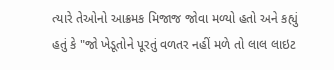ત્યારે તેઓનો આક્રમક મિજાજ જોવા મળ્યો હતો અને કહ્યું હતું કે "જો ખેડૂતોને પૂરતું વળતર નહીં મળે તો લાલ લાઇટ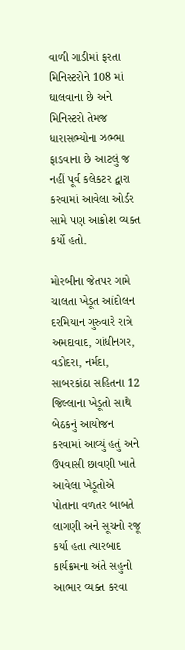વાળી ગાડીમાં ફરતા મિનિસ્ટરોને 108 માં ઘાલવાના છે અને મિનિસ્ટરો તેમજ ધારાસભ્યોના ઝભ્ભા ફાડવાના છે આટલું જ નહીં પૂર્વ કલેકટર દ્વારા કરવામાં આવેલા ઓર્ડર સામે પણ આક્રોશ વ્યક્ત કર્યો હતો.

મોરબીના જેતપર ગામે ચાલતા ખેડૂત આંદોલન દરમિયાન ગુરુવારે રાત્રે અમદાવાદ, ગાંધીનગર, વડોદરા, નર્મદા, સાબરકાંઠા સહિતના 12 જિલ્લાના ખેડૂતો સાથે બેઠકનું આયોજન કરવામાં આવ્યું હતું અને ઉપવાસી છાવણી ખાતે આવેલા ખેડૂતોએ પોતાના વળતર બાબતે લાગણી અને સૂચનો રજૂ કર્યા હતા ત્યારબાદ કાર્યક્રમના અંતે સહુનો આભાર વ્યક્ત કરવા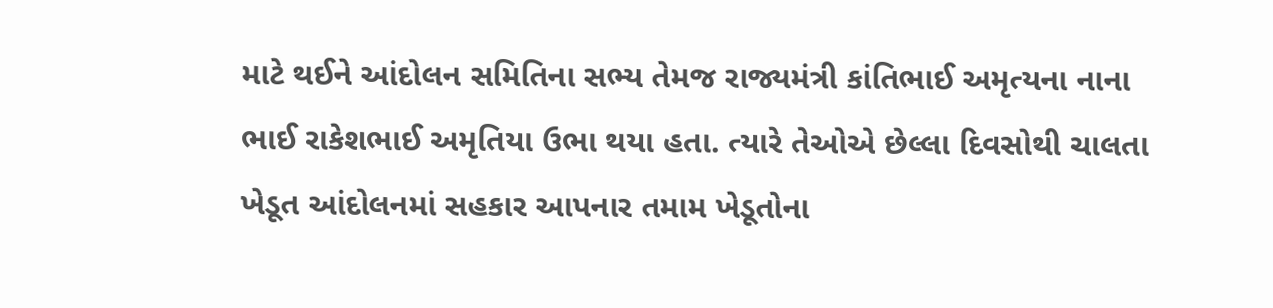માટે થઈને આંદોલન સમિતિના સભ્ય તેમજ રાજ્યમંત્રી કાંતિભાઈ અમૃત્યના નાના ભાઈ રાકેશભાઈ અમૃતિયા ઉભા થયા હતા. ત્યારે તેઓએ છેલ્લા દિવસોથી ચાલતા ખેડૂત આંદોલનમાં સહકાર આપનાર તમામ ખેડૂતોના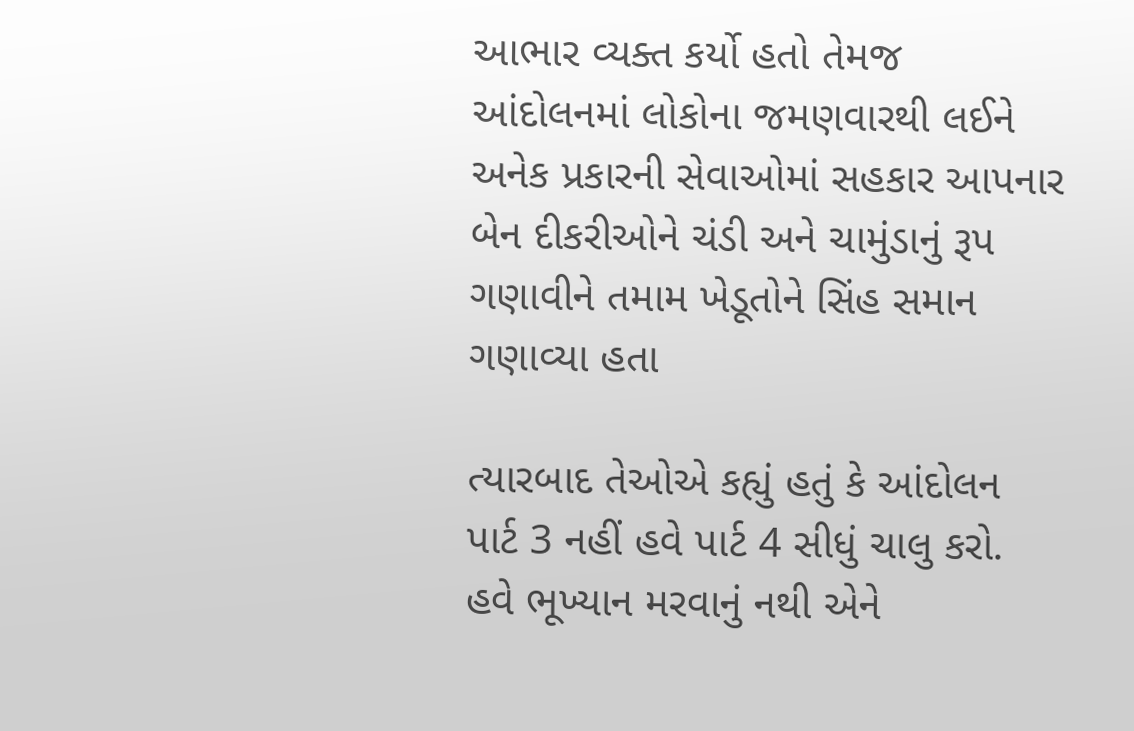આભાર વ્યક્ત કર્યો હતો તેમજ આંદોલનમાં લોકોના જમણવારથી લઈને અનેક પ્રકારની સેવાઓમાં સહકાર આપનાર બેન દીકરીઓને ચંડી અને ચામુંડાનું રૂપ ગણાવીને તમામ ખેડૂતોને સિંહ સમાન ગણાવ્યા હતા

ત્યારબાદ તેઓએ કહ્યું હતું કે આંદોલન પાર્ટ 3 નહીં હવે પાર્ટ 4 સીધું ચાલુ કરો. હવે ભૂખ્યાન મરવાનું નથી એને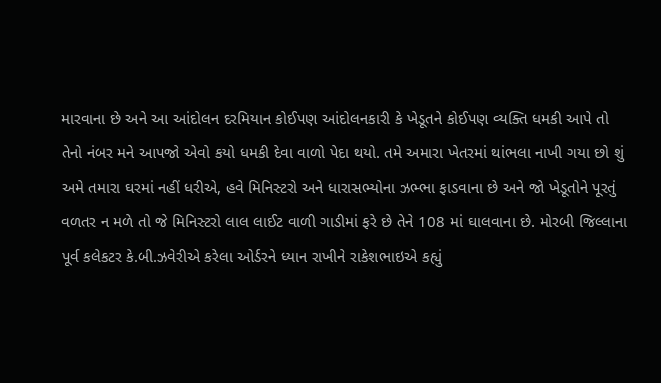મારવાના છે અને આ આંદોલન દરમિયાન કોઈપણ આંદોલનકારી કે ખેડૂતને કોઈપણ વ્યક્તિ ધમકી આપે તો તેનો નંબર મને આપજો એવો કયો ધમકી દેવા વાળો પેદા થયો. તમે અમારા ખેતરમાં થાંભલા નાખી ગયા છો શું અમે તમારા ઘરમાં નહીં ધરીએ, હવે મિનિસ્ટરો અને ધારાસભ્યોના ઝભ્ભા ફાડવાના છે અને જો ખેડૂતોને પૂરતું વળતર ન મળે તો જે મિનિસ્ટરો લાલ લાઈટ વાળી ગાડીમાં ફરે છે તેને 108 માં ઘાલવાના છે. મોરબી જિલ્લાના પૂર્વ કલેકટર કે.બી.ઝવેરીએ કરેલા ઓર્ડરને ધ્યાન રાખીને રાકેશભાઇએ કહ્યું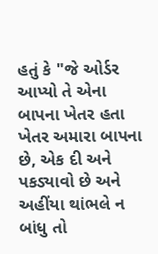હતું કે "જે ઓર્ડર આપ્યો તે એના બાપના ખેતર હતા ખેતર અમારા બાપના છે, એક દી અને પકડ્યાવો છે અને અહીંયા થાંભલે ન બાંધુ તો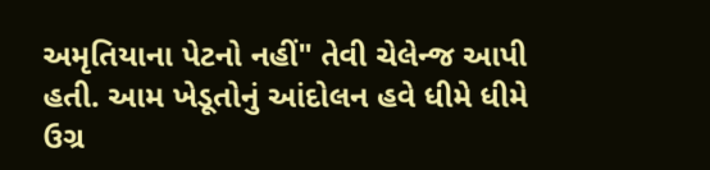અમૃતિયાના પેટનો નહીં" તેવી ચેલેન્જ આપી હતી. આમ ખેડૂતોનું આંદોલન હવે ધીમે ધીમે ઉગ્ર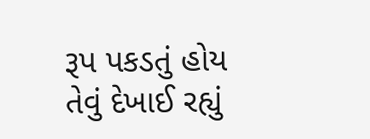રૂપ પકડતું હોય તેવું દેખાઈ રહ્યું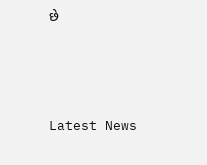છે






Latest News